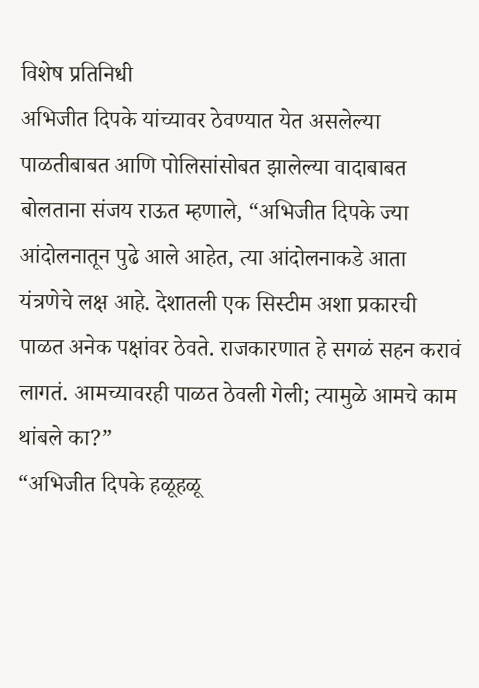विशेष प्रतिनिधी
अभिजीत दिपके यांच्यावर ठेवण्यात येत असलेल्या पाळतीबाबत आणि पोलिसांसोबत झालेल्या वादाबाबत बोलताना संजय राऊत म्हणाले, “अभिजीत दिपके ज्या आंदोलनातून पुढे आले आहेत, त्या आंदोलनाकडे आता यंत्रणेचे लक्ष आहे. देशातली एक सिस्टीम अशा प्रकारची पाळत अनेक पक्षांवर ठेवते. राजकारणात हे सगळं सहन करावं लागतं. आमच्यावरही पाळत ठेवली गेली; त्यामुळे आमचे काम थांबले का?”
“अभिजीत दिपके हळूहळू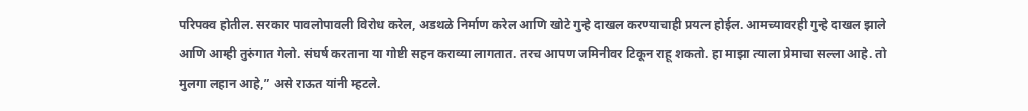परिपक्व होतील. सरकार पावलोपावली विरोध करेल, अडथळे निर्माण करेल आणि खोटे गुन्हे दाखल करण्याचाही प्रयत्न होईल. आमच्यावरही गुन्हे दाखल झाले आणि आम्ही तुरुंगात गेलो. संघर्ष करताना या गोष्टी सहन कराव्या लागतात. तरच आपण जमिनीवर टिकून राहू शकतो. हा माझा त्याला प्रेमाचा सल्ला आहे. तो मुलगा लहान आहे,” असे राऊत यांनी म्हटले.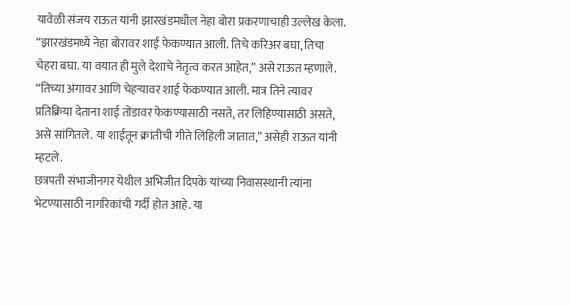यावेळी संजय राऊत यांनी झारखंडमधील नेहा बोरा प्रकरणाचाही उल्लेख केला. “झारखंडमध्ये नेहा बोरावर शाई फेकण्यात आली. तिचे करिअर बघा, तिचा चेहरा बघा. या वयात ही मुले देशाचे नेतृत्व करत आहेत,” असे राऊत म्हणाले.
“तिच्या अंगावर आणि चेहऱ्यावर शाई फेकण्यात आली. मात्र तिने त्यावर प्रतिक्रिया देताना शाई तोंडावर फेकण्यासाठी नसते, तर लिहिण्यासाठी असते, असे सांगितले. या शाईतून क्रांतीची गीते लिहिली जातात,” असेही राऊत यांनी म्हटले.
छत्रपती संभाजीनगर येथील अभिजीत दिपके यांच्या निवासस्थानी त्यांना भेटण्यासाठी नागरिकांची गर्दी होत आहे. या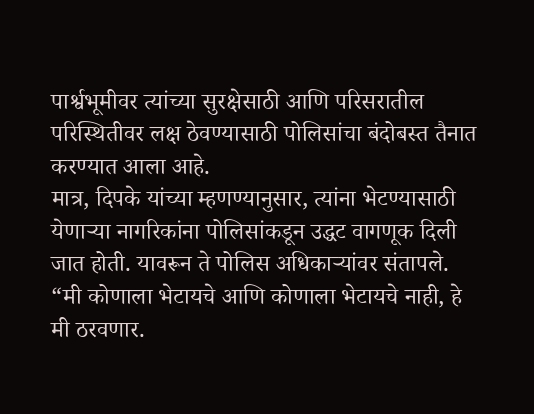पार्श्वभूमीवर त्यांच्या सुरक्षेसाठी आणि परिसरातील परिस्थितीवर लक्ष ठेवण्यासाठी पोलिसांचा बंदोबस्त तैनात करण्यात आला आहे.
मात्र, दिपके यांच्या म्हणण्यानुसार, त्यांना भेटण्यासाठी येणाऱ्या नागरिकांना पोलिसांकडून उद्धट वागणूक दिली जात होती. यावरून ते पोलिस अधिकाऱ्यांवर संतापले. “मी कोणाला भेटायचे आणि कोणाला भेटायचे नाही, हे मी ठरवणार.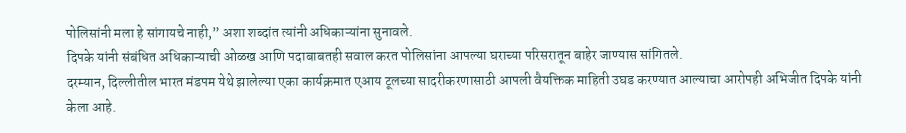पोलिसांनी मला हे सांगायचे नाही,” अशा शब्दांत त्यांनी अधिकाऱ्यांना सुनावले.
दिपके यांनी संबंधित अधिकाऱ्याची ओळख आणि पदाबाबतही सवाल करत पोलिसांना आपल्या घराच्या परिसरातून बाहेर जाण्यास सांगितले.
दरम्यान, दिल्लीतील भारत मंडपम येथे झालेल्या एका कार्यक्रमात एआय टूलच्या सादरीकरणासाठी आपली वैयक्तिक माहिती उघड करण्यात आल्याचा आरोपही अभिजीत दिपके यांनी केला आहे.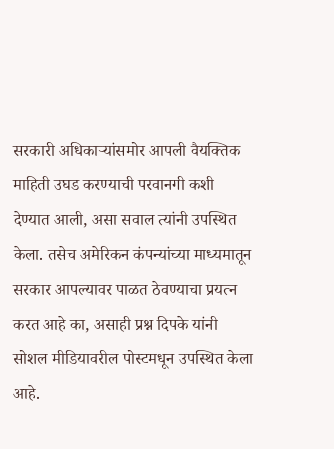सरकारी अधिकाऱ्यांसमोर आपली वैयक्तिक माहिती उघड करण्याची परवानगी कशी देण्यात आली, असा सवाल त्यांनी उपस्थित केला. तसेच अमेरिकन कंपन्यांच्या माध्यमातून सरकार आपल्यावर पाळत ठेवण्याचा प्रयत्न करत आहे का, असाही प्रश्न दिपके यांनी सोशल मीडियावरील पोस्टमधून उपस्थित केला आहे.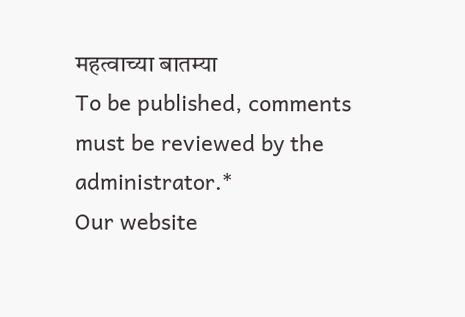महत्वाच्या बातम्या
To be published, comments must be reviewed by the administrator.*
Our website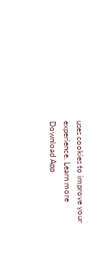uses cookies to improve your experience. Learn more
Download App